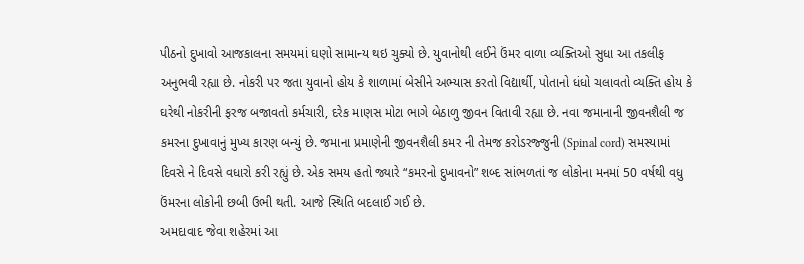પીઠનો દુખાવો આજકાલના સમયમાં ઘણો સામાન્ય થઇ ચુક્યો છે. યુવાનોથી લઈને ઉંમર વાળા વ્યક્તિઓ સુધા આ તકલીફ અનુભવી રહ્યા છે. નોકરી પર જતા યુવાનો હોય કે શાળામાં બેસીને અભ્યાસ કરતો વિદ્યાર્થી, પોતાનો ધંધો ચલાવતો વ્યક્તિ હોય કે ઘરેથી નોકરીની ફરજ બજાવતો કર્મચારી, દરેક માણસ મોટા ભાગે બેઠાળુ જીવન વિતાવી રહ્યા છે. નવા જમાનાની જીવનશૈલી જ કમરના દુખાવાનું મુખ્ય કારણ બન્યું છે. જમાના પ્રમાણેની જીવનશૈલી કમર ની તેમજ કરોડરજ્જુની (Spinal cord) સમસ્યામાં દિવસે ને દિવસે વધારો કરી રહ્યું છે. એક સમય હતો જ્યારે “કમરનો દુખાવનો” શબ્દ સાંભળતાં જ લોકોના મનમાં 50 વર્ષથી વધુ ઉંમરના લોકોની છબી ઉભી થતી. આજે સ્થિતિ બદલાઈ ગઈ છે.
અમદાવાદ જેવા શહેરમાં આ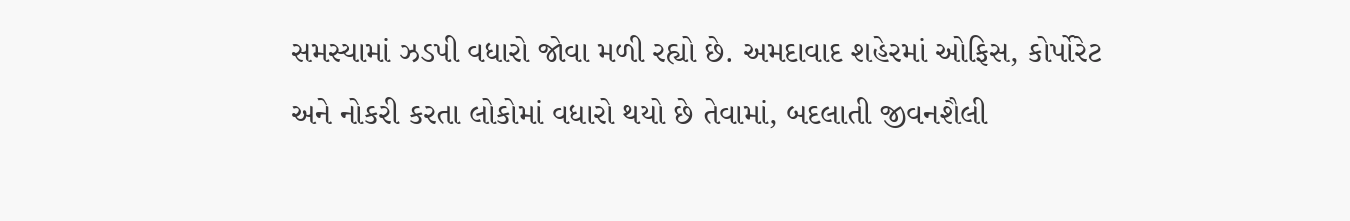સમસ્યામાં ઝડપી વધારો જોવા મળી રહ્યો છે. અમદાવાદ શહેરમાં ઓફિસ, કોર્પોરેટ અને નોકરી કરતા લોકોમાં વધારો થયો છે તેવામાં, બદલાતી જીવનશૈલી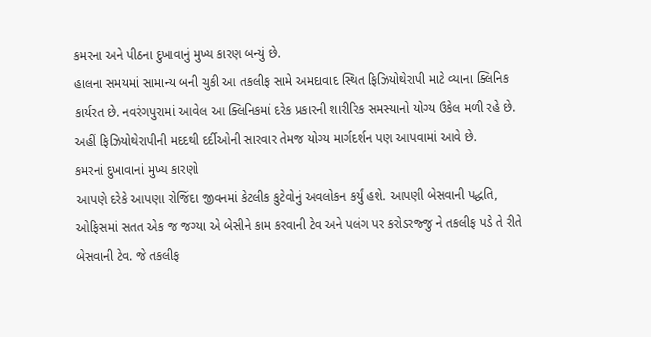કમરના અને પીઠના દુખાવાનું મુખ્ય કારણ બન્યું છે.
હાલના સમયમાં સામાન્ય બની ચુકી આ તકલીફ સામે અમદાવાદ સ્થિત ફિઝિયોથેરાપી માટે વ્યાના ક્લિનિક કાર્યરત છે. નવરંગપુરામાં આવેલ આ ક્લિનિકમાં દરેક પ્રકારની શારીરિક સમસ્યાનો યોગ્ય ઉકેલ મળી રહે છે. અહીં ફિઝિયોથેરાપીની મદદથી દર્દીઓની સારવાર તેમજ યોગ્ય માર્ગદર્શન પણ આપવામાં આવે છે.
કમરનાં દુખાવાનાં મુખ્ય કારણો
આપણે દરેકે આપણા રોજિંદા જીવનમાં કેટલીક કુટેવોનું અવલોકન કર્યું હશે. આપણી બેસવાની પદ્ધતિ, ઓફિસમાં સતત એક જ જગ્યા એ બેસીને કામ કરવાની ટેવ અને પલંગ પર કરોડરજ્જુ ને તકલીફ પડે તે રીતે બેસવાની ટેવ. જે તકલીફ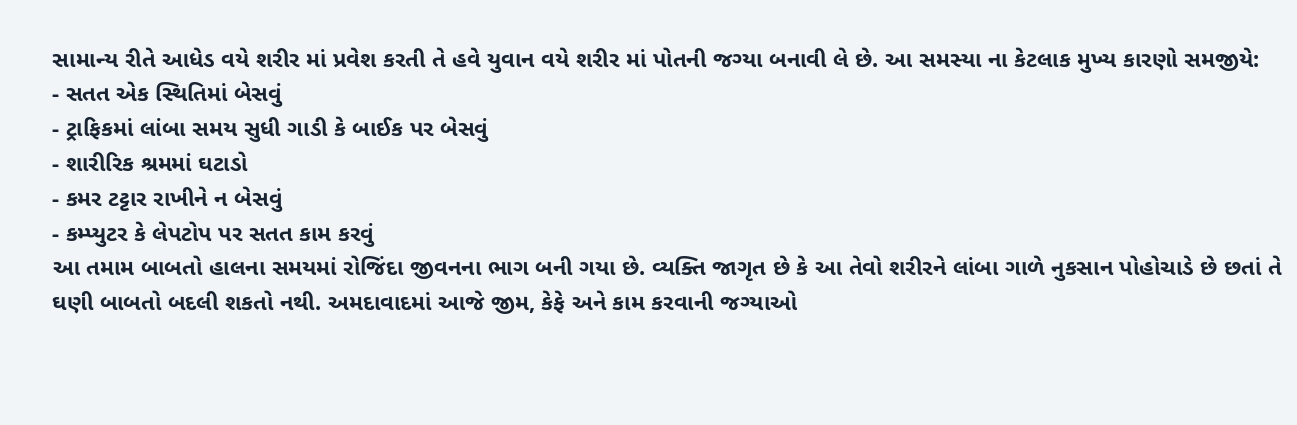સામાન્ય રીતે આધેડ વયે શરીર માં પ્રવેશ કરતી તે હવે યુવાન વયે શરીર માં પોતની જગ્યા બનાવી લે છે. આ સમસ્યા ના કેટલાક મુખ્ય કારણો સમજીયે:
- સતત એક સ્થિતિમાં બેસવું
- ટ્રાફિકમાં લાંબા સમય સુધી ગાડી કે બાઈક પર બેસવું
- શારીરિક શ્રમમાં ઘટાડો
- કમર ટટ્ટાર રાખીને ન બેસવું
- કમ્પ્યુટર કે લેપટોપ પર સતત કામ કરવું
આ તમામ બાબતો હાલના સમયમાં રોજિંદા જીવનના ભાગ બની ગયા છે. વ્યક્તિ જાગૃત છે કે આ તેવો શરીરને લાંબા ગાળે નુકસાન પોહોચાડે છે છતાં તે ઘણી બાબતો બદલી શકતો નથી. અમદાવાદમાં આજે જીમ, કેફે અને કામ કરવાની જગ્યાઓ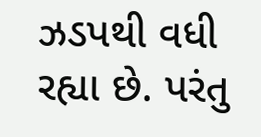ઝડપથી વધી રહ્યા છે. પરંતુ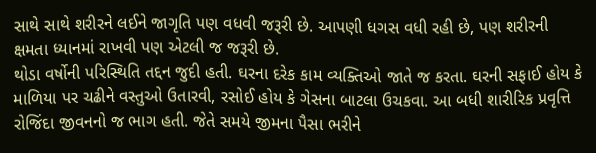સાથે સાથે શરીરને લઈને જાગૃતિ પણ વધવી જરૂરી છે. આપણી ધગસ વધી રહી છે, પણ શરીરની ક્ષમતા ધ્યાનમાં રાખવી પણ એટલી જ જરૂરી છે.
થોડા વર્ષોની પરિસ્થિતિ તદ્દન જુદી હતી. ઘરના દરેક કામ વ્યક્તિઓ જાતે જ કરતા. ઘરની સફાઈ હોય કે માળિયા પર ચઢીને વસ્તુઓ ઉતારવી, રસોઈ હોય કે ગેસના બાટલા ઉચકવા. આ બધી શારીરિક પ્રવૃત્તિ રોજિંદા જીવનનો જ ભાગ હતી. જેતે સમયે જીમના પૈસા ભરીને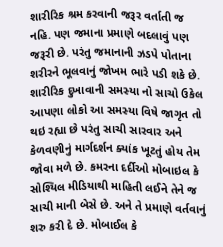શારીરિક શ્રમ કરવાની જરૂર વર્તાતી જ નહિ. પણ જમાના પ્રમાણે બદલાવું પણ જરૂરી છે. પરંતુ જમાનાની ઝડપે પોતાના શરીરને ભૂલવાનું જોખમ ભારે પડી શકે છે.
શારીરિક દુખાવાની સમસ્યા નો સાચો ઉકેલ
આપણા લોકો આ સમસ્યા વિષે જાગૃત તો થઇ રહ્યા છે પરંતુ સાચી સારવાર અને કેળવણીનું માર્ગદર્શન ક્યાંક ખૂટતું હોય તેમ જોવા મળે છે. કમરના દર્દીઓ મોબાઇલ કે સોશ્યિલ મીડિયાથી માહિતી લઈને તેને જ સાચી માની બેસે છે. અને તે પ્રમાણે વર્તવાનું શરુ કરી દે છે. મોબાઈલ કે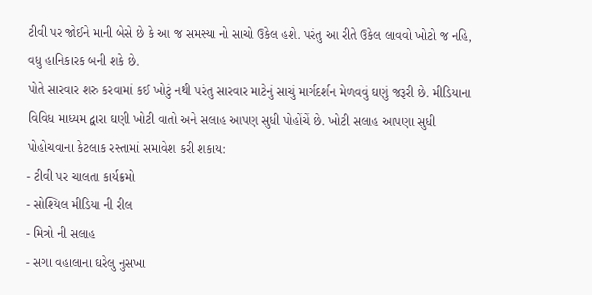ટીવી પર જોઈને માની બેસે છે કે આ જ સમસ્યા નો સાચો ઉકેલ હશે. પરંતુ આ રીતે ઉકેલ લાવવો ખોટો જ નહિ, વધુ હાનિકારક બની શકે છે.
પોતે સારવાર શરુ કરવામાં કઈ ખોટું નથી પરંતુ સારવાર માટેનું સાચું માર્ગદર્શન મેળવવું ઘણું જરૂરી છે. મીડિયાના વિવિધ માધ્યમ દ્વારા ઘણી ખોટી વાતો અને સલાહ આપણ સુધી પોહોંચેં છે. ખોટી સલાહ આપણા સુધી પોહોચવાના કેટલાક રસ્તામાં સમાવેશ કરી શકાય:
- ટીવી પર ચાલતા કાર્યક્રમો
- સોશ્યિલ મીડિયા ની રીલ
- મિત્રો ની સલાહ
- સગા વહાલાના ઘરેલુ નુસખા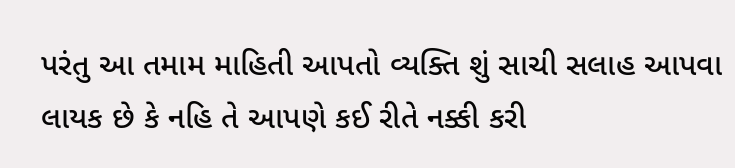પરંતુ આ તમામ માહિતી આપતો વ્યક્તિ શું સાચી સલાહ આપવા લાયક છે કે નહિ તે આપણે કઈ રીતે નક્કી કરી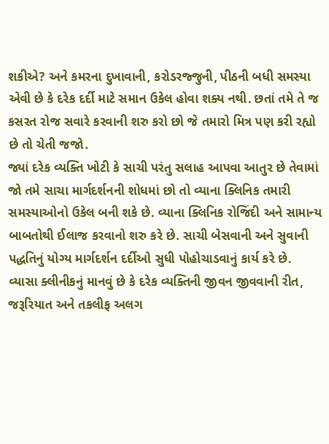શકીએ? અને કમરના દુખાવાની, કરોડરજ્જુની, પીઠની બધી સમસ્યા એવી છે કે દરેક દર્દી માટે સમાન ઉકેલ હોવા શક્ય નથી. છતાં તમે તે જ કસરત રોજ સવારે કરવાની શરુ કરો છો જે તમારો મિત્ર પણ કરી રહ્યો છે તો ચેતી જજો.
જ્યાં દરેક વ્યક્તિ ખોટી કે સાચી પરંતુ સલાહ આપવા આતુર છે તેવામાં જો તમે સાચા માર્ગદર્શનની શોધમાં છો તો વ્યાના ક્લિનિક તમારી સમસ્યાઓનો ઉકેલ બની શકે છે. વ્યાના ક્લિનિક રોજિંદી અને સામાન્ય બાબતોથી ઈલાજ કરવાનો શરુ કરે છે. સાચી બેસવાની અને સુવાની પદ્ધતિનું યોગ્ય માર્ગદર્શન દર્દીઓ સુધી પોહોચાડવાનું કાર્ય કરે છે.
વ્યાસા ક્લીનીકનું માનવું છે કે દરેક વ્યક્તિની જીવન જીવવાની રીત, જરૂરિયાત અને તકલીફ અલગ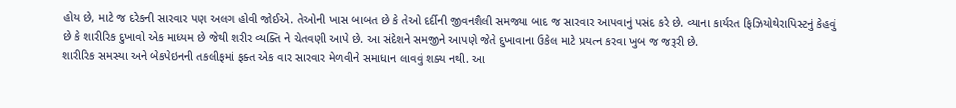હોય છે, માટે જ દરેકની સારવાર પણ અલગ હોવી જોઈએ. તેઓની ખાસ બાબત છે કે તેઓ દર્દીની જીવનશૈલી સમજ્યા બાદ જ સારવાર આપવાનું પસંદ કરે છે. વ્યાના કાર્યરત ફિઝિયોથેરાપિસ્ટનું કેહવું છે કે શારીરિક દુખાવો એક માધ્યમ છે જેથી શરીર વ્યક્તિ ને ચેતવણી આપે છે. આ સંદેશને સમજીને આપણે જેતે દુખાવાના ઉકેલ માટે પ્રયત્ન કરવા ખુબ જ જરૂરી છે.
શારીરિક સમસ્યા અને બેકપેઇનની તકલીફમાં ફક્ત એક વાર સારવાર મેળવીને સમાધાન લાવવું શક્ય નથી. આ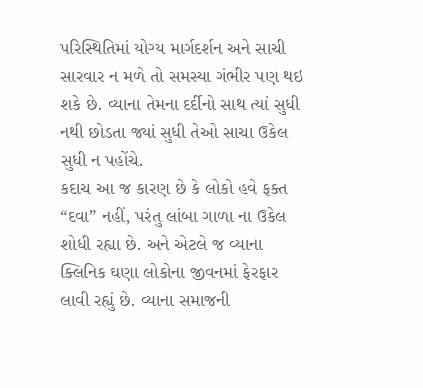પરિસ્થિતિમાં યોગ્ય માર્ગદર્શન અને સાચી સારવાર ન મળે તો સમસ્યા ગંભીર પણ થઇ શકે છે. વ્યાના તેમના દર્દીનો સાથ ત્યાં સુધી નથી છોડતા જ્યાં સુધી તેઓ સાચા ઉકેલ સુધી ન પહોંચે.
કદાચ આ જ કારણ છે કે લોકો હવે ફક્ત “દવા” નહીં, પરંતુ લાંબા ગાળા ના ઉકેલ શોધી રહ્યા છે. અને એટલે જ વ્યાના ક્લિનિક ઘણા લોકોના જીવનમાં ફેરફાર લાવી રહ્યું છે. વ્યાના સમાજની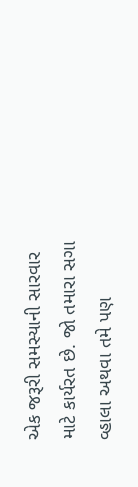એક જરૂરી સમસ્યાની સારવાર માટે કાર્યરત છે. જો તમારા સગા વ્હાલા અથવા તમે પણ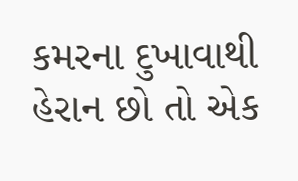કમરના દુખાવાથી હેરાન છો તો એક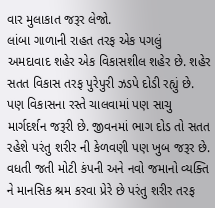વાર મુલાકાત જરૂર લેજો.
લાંબા ગાળાની રાહત તરફ એક પગલું
અમદાવાદ શહેર એક વિકાસશીલ શહેર છે. શહેર સતત વિકાસ તરફ પુરેપુરી ઝડપે દોડી રહ્યું છે. પણ વિકાસના રસ્તે ચાલવામાં પણ સાચુ માર્ગદર્શન જરૂરી છે. જીવનમાં ભાગ દોડ તો સતત રહેશે પરંતુ શરીર ની કેળવણી પણ ખુબ જરૂર છે.
વધતી જતી મોટી કંપની અને નવો જમાનો વ્યક્તિ ને માનસિક શ્રમ કરવા પ્રેરે છે પરંતુ શરીર તરફ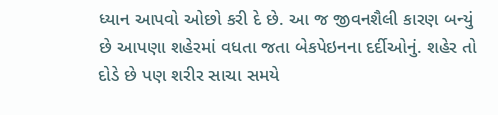ધ્યાન આપવો ઓછો કરી દે છે. આ જ જીવનશૈલી કારણ બન્યું છે આપણા શહેરમાં વધતા જતા બેકપેઇનના દર્દીઓનું. શહેર તો દોડે છે પણ શરીર સાચા સમયે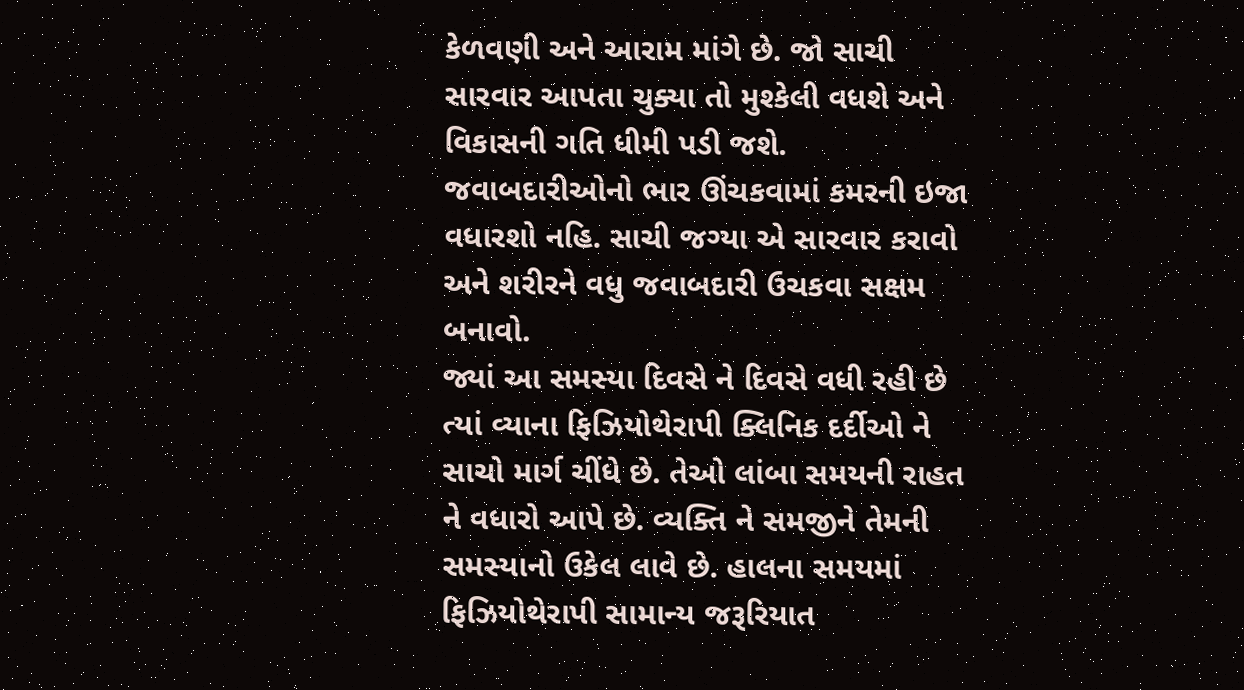કેળવણી અને આરામ માંગે છે. જો સાચી સારવાર આપતા ચુક્યા તો મુશ્કેલી વધશે અને વિકાસની ગતિ ધીમી પડી જશે. જવાબદારીઓનો ભાર ઊંચકવામાં કમરની ઇજા વધારશો નહિ. સાચી જગ્યા એ સારવાર કરાવો અને શરીરને વધુ જવાબદારી ઉચકવા સક્ષમ બનાવો.
જ્યાં આ સમસ્યા દિવસે ને દિવસે વધી રહી છે ત્યાં વ્યાના ફિઝિયોથેરાપી ક્લિનિક દર્દીઓ ને સાચો માર્ગ ચીંધે છે. તેઓ લાંબા સમયની રાહત ને વધારો આપે છે. વ્યક્તિ ને સમજીને તેમની સમસ્યાનો ઉકેલ લાવે છે. હાલના સમયમાં ફિઝિયોથેરાપી સામાન્ય જરૂરિયાત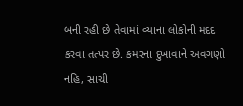બની રહી છે તેવામાં વ્યાના લોકોની મદદ કરવા તત્પર છે. કમરના દુખાવાને અવગણો નહિ, સાચી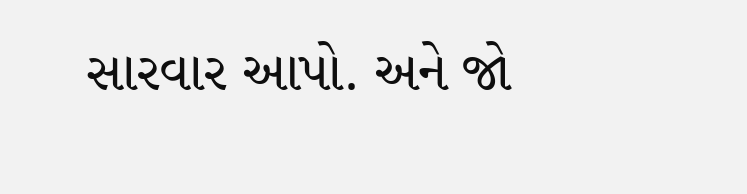સારવાર આપો. અને જો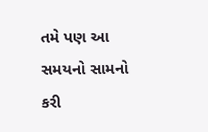તમે પણ આ સમયનો સામનો કરી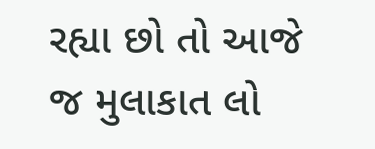રહ્યા છો તો આજે જ મુલાકાત લો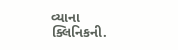વ્યાના ક્લિનિકની.